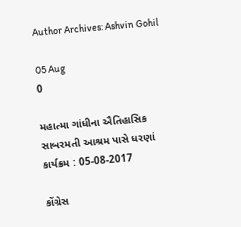Author Archives: Ashvin Gohil

05 Aug
0

મહાત્મા ગાંધીના ઐતિહાસિક સાબરમતી આશ્રમ પાસે ધરણાં કાર્યક્રમ : 05-08-2017

કોંગ્રેસ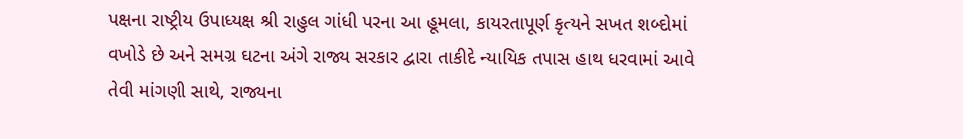પક્ષના રાષ્ટ્રીય ઉપાધ્યક્ષ શ્રી રાહુલ ગાંધી પરના આ હૂમલા, કાયરતાપૂર્ણ કૃત્યને સખત શબ્દોમાં વખોડે છે અને સમગ્ર ઘટના અંગે રાજ્ય સરકાર દ્વારા તાકીદે ન્યાયિક તપાસ હાથ ધરવામાં આવે તેવી માંગણી સાથે, રાજ્યના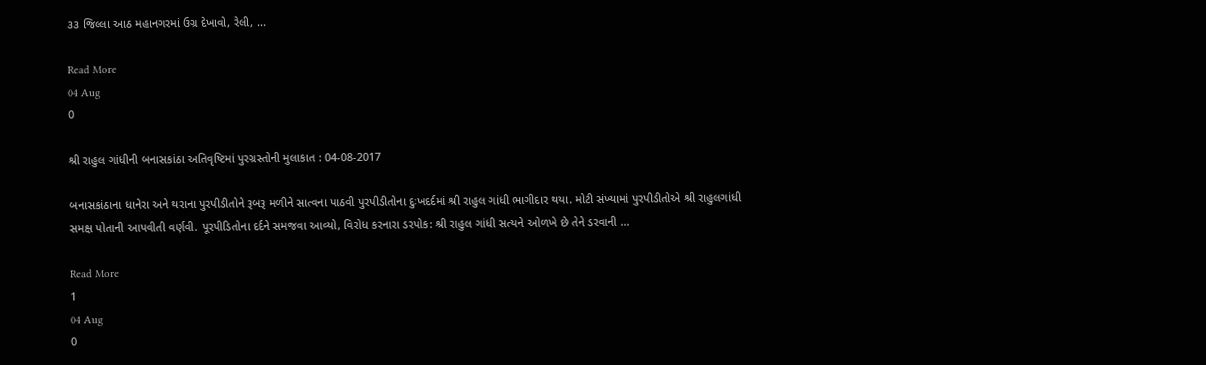૩૩ જિલ્લા આઠ મહાનગરમાં ઉગ્ર દેખાવો, રેલી, ...

Read More
04 Aug
0

શ્રી રાહુલ ગાંધીની બનાસકાંઠા અતિવૃષ્ટિમાં પુરગ્રસ્તોની મુલાકાત : 04-08-2017

બનાસકાંઠાના ધાનેરા અને થરાના પુરપીડીતોને રૂબરૂ મળીને સાત્વના પાઠવી પુરપીડીતોના દુઃખદર્દમાં શ્રી રાહુલ ગાંધી ભાગીદાર થયા. મોટી સંખ્યામાં પુરપીડીતોએ શ્રી રાહુલગાંધી સમક્ષ પોતાની આપવીતી વર્ણવી. પૂરપીડિતોના દર્દને સમજવા આવ્યો, વિરોધ કરનારા ડરપોક: શ્રી રાહુલ ગાંધી સત્યને ઓળખે છે તેને ડરવાની ...

Read More
1
04 Aug
0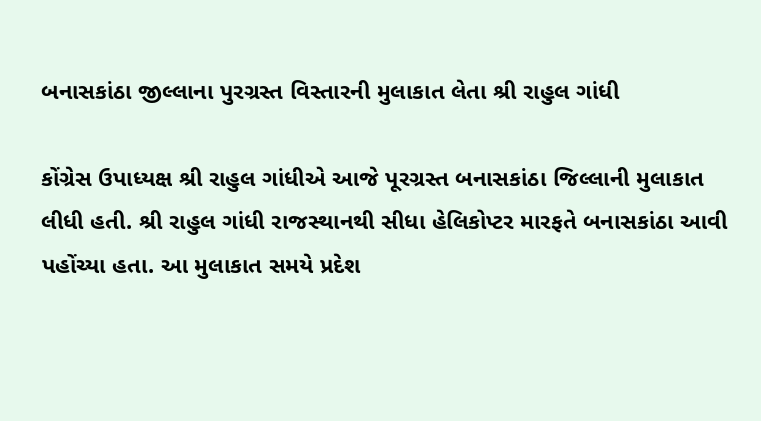બનાસકાંઠા જીલ્લાના પુરગ્રસ્ત વિસ્તારની મુલાકાત લેતા શ્રી રાહુલ ગાંધી

કોંગ્રેસ ઉપાધ્યક્ષ શ્રી રાહુલ ગાંધીએ આજે પૂરગ્રસ્ત બનાસકાંઠા જિલ્લાની મુલાકાત લીધી હતી. શ્રી રાહુલ ગાંધી રાજસ્થાનથી સીધા હેલિકોપ્ટર મારફતે બનાસકાંઠા આવી પહોંચ્યા હતા. આ મુલાકાત સમયે પ્રદેશ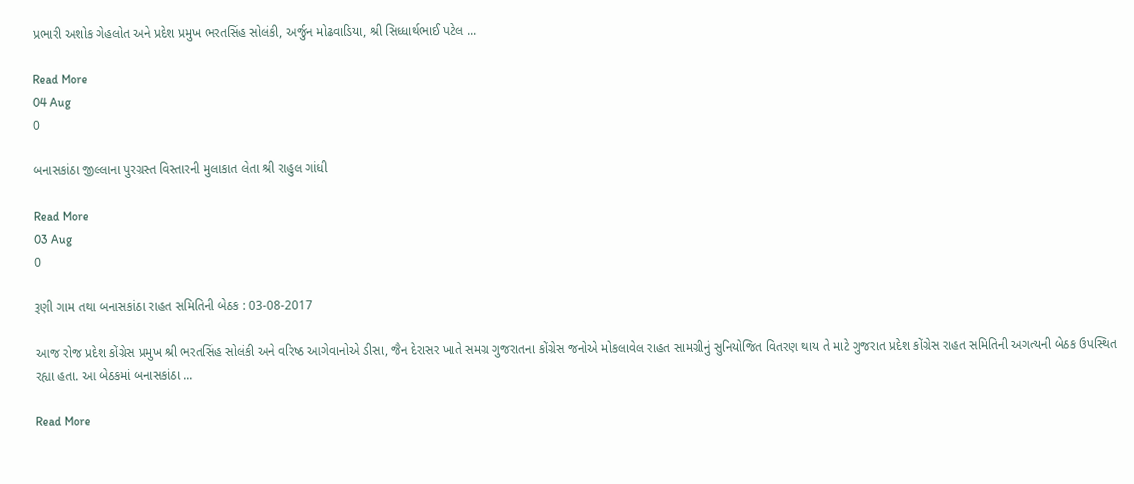પ્રભારી અશોક ગેહલોત અને પ્રદેશ પ્રમુખ ભરતસિંહ સોલંકી, અર્જુન મોઢવાડિયા, શ્રી સિધ્ધાર્થભાઈ પટેલ ...

Read More
04 Aug
0

બનાસકાંઠા જીલ્લાના પુરગ્રસ્ત વિસ્તારની મુલાકાત લેતા શ્રી રાહુલ ગાંધી

Read More
03 Aug
0

રૂણી ગામ તથા બનાસકાંઠા રાહત સમિતિની બેઠક : 03-08-2017

આજ રોજ પ્રદેશ કોંગ્રેસ પ્રમુખ શ્રી ભરતસિંહ સોલંકી અને વરિષ્ઠ આગેવાનોએ ડીસા, જૈન દેરાસર ખાતે સમગ્ર ગુજરાતના કોંગ્રેસ જનોએ મોકલાવેલ રાહત સામગ્રીનું સુનિયોજિત વિતરણ થાય તે માટે ગુજરાત પ્રદેશ કોંગ્રેસ રાહત સમિતિની અગત્યની બેઠક ઉપસ્થિત રહ્યા હતા. આ બેઠકમાં બનાસકાંઠા ...

Read More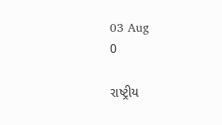03 Aug
0

રાષ્ટ્રીય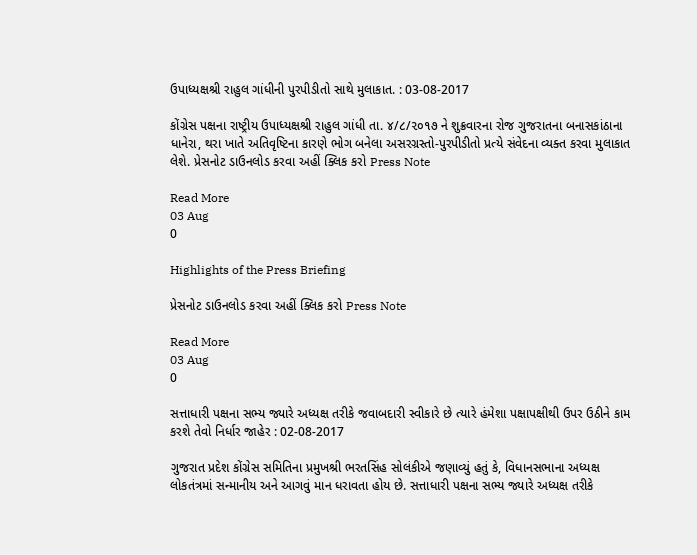ઉપાધ્યક્ષશ્રી રાહુલ ગાંધીની પુરપીડીતો સાથે મુલાકાત. : 03-08-2017

કોંગ્રેસ પક્ષના રાષ્ટ્રીય ઉપાધ્યક્ષશ્રી રાહુલ ગાંધી તા. ૪/૮/૨૦૧૭ ને શુક્રવારના રોજ ગુજરાતના બનાસકાંઠાના ધાનેરા, થરા ખાતે અતિવૃષ્ટિના કારણે ભોગ બનેલા અસરગ્રસ્તો-પુરપીડીતો પ્રત્યે સંવેદના વ્યક્ત કરવા મુલાકાત લેશે. પ્રેસનોટ ડાઉનલોડ કરવા અહીં ક્લિક કરો Press Note

Read More
03 Aug
0

Highlights of the Press Briefing

પ્રેસનોટ ડાઉનલોડ કરવા અહીં ક્લિક કરો Press Note

Read More
03 Aug
0

સત્તાધારી પક્ષના સભ્ય જ્યારે અધ્યક્ષ તરીકે જવાબદારી સ્વીકારે છે ત્યારે હંમેશા પક્ષાપક્ષીથી ઉપર ઉઠીને કામ કરશે તેવો નિર્ધાર જાહેર : 02-08-2017

ગુજરાત પ્રદેશ કોંગ્રેસ સમિતિના પ્રમુખશ્રી ભરતસિંહ સોલંકીએ જણાવ્યું હતું કે, વિધાનસભાના અધ્યક્ષ લોકતંત્રમાં સન્માનીય અને આગવું માન ધરાવતા હોય છે. સત્તાધારી પક્ષના સભ્ય જ્યારે અધ્યક્ષ તરીકે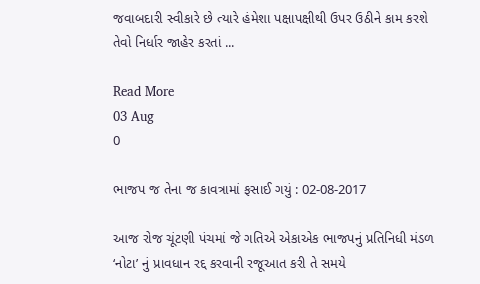જવાબદારી સ્વીકારે છે ત્યારે હંમેશા પક્ષાપક્ષીથી ઉપર ઉઠીને કામ કરશે તેવો નિર્ધાર જાહેર કરતાં ...

Read More
03 Aug
0

ભાજપ જ તેના જ કાવત્રામાં ફસાઈ ગયું : 02-08-2017

આજ રોજ ચૂંટણી પંચમાં જે ગતિએ એકાએક ભાજપનું પ્રતિનિધી મંડળ ‘નોટા’ નું પ્રાવધાન રદ્દ કરવાની રજૂઆત કરી તે સમયે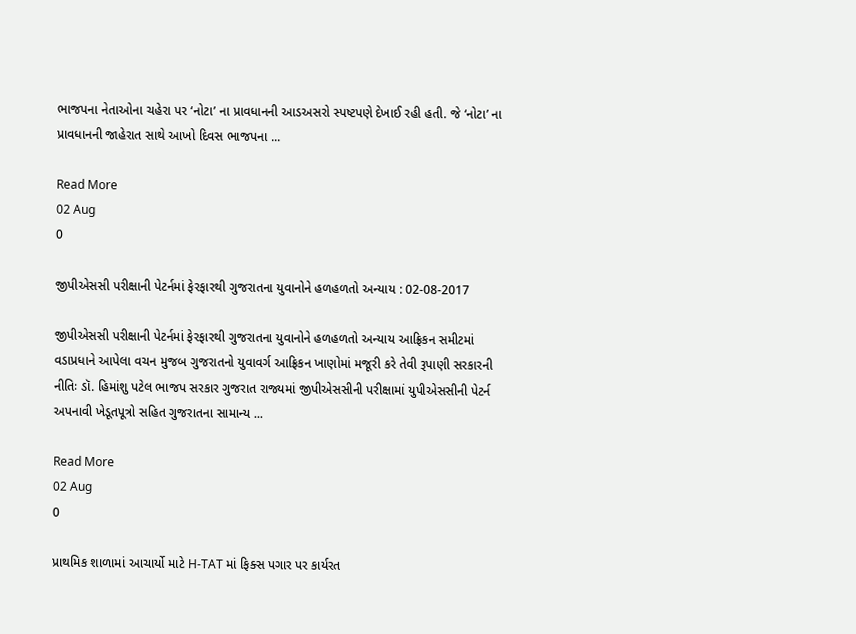ભાજપના નેતાઓના ચહેરા પર ‘નોટા’ ના પ્રાવધાનની આડઅસરો સ્પષ્ટપણે દેખાઈ રહી હતી. જે ‘નોટા’ ના પ્રાવધાનની જાહેરાત સાથે આખો દિવસ ભાજપના ...

Read More
02 Aug
0

જીપીએસસી પરીક્ષાની પેટર્નમાં ફેરફારથી ગુજરાતના યુવાનોને હળહળતો અન્યાય : 02-08-2017

જીપીએસસી પરીક્ષાની પેટર્નમાં ફેરફારથી ગુજરાતના યુવાનોને હળહળતો અન્યાય આફ્રિકન સમીટમાં વડાપ્રધાને આપેલા વચન મુજબ ગુજરાતનો યુવાવર્ગ આફ્રિકન ખાણોમાં મજૂરી કરે તેવી રૂપાણી સરકારની નીતિઃ ડૉ. હિમાંશુ પટેલ ભાજપ સરકાર ગુજરાત રાજ્યમાં જીપીએસસીની પરીક્ષામાં યુપીએસસીની પેટર્ન અપનાવી ખેડૂતપૂત્રો સહિત ગુજરાતના સામાન્ય ...

Read More
02 Aug
0

પ્રાથમિક શાળામાં આચાર્યો માટે H-TAT માં ફિક્સ પગાર પર કાર્યરત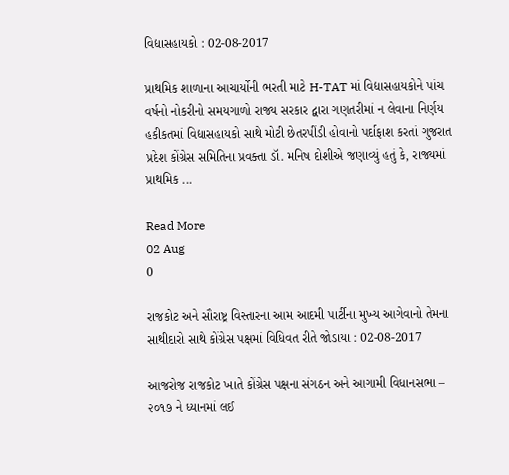વિદ્યાસહાયકો : 02-08-2017

પ્રાથમિક શાળાના આચાર્યોની ભરતી માટે H-TAT માં વિદ્યાસહાયકોને પાંચ વર્ષનો નોકરીનો સમયગાળો રાજ્ય સરકાર દ્વારા ગણતરીમાં ન લેવાના નિર્ણય હકીકતમાં વિદ્યાસહાયકો સાથે મોટી છેતરપીંડી હોવાનો પર્દાફાશ કરતાં ગુજરાત પ્રદેશ કોંગ્રેસ સમિતિના પ્રવક્તા ડૉ. મનિષ દોશીએ જણાવ્યું હતું કે, રાજ્યમાં પ્રાથમિક ...

Read More
02 Aug
0

રાજકોટ અને સૌરાષ્ટ્ર વિસ્તારના આમ આદમી પાર્ટીના મુખ્ય આગેવાનો તેમના સાથીદારો સાથે કોંગ્રેસ પક્ષમાં વિધિવત રીતે જોડાયા : 02-08-2017

આજરોજ રાજકોટ ખાતે કોંગ્રેસ પક્ષના સંગઠન અને આગામી વિધાનસભા – ૨૦૧૭ ને ધ્યાનમાં લઈ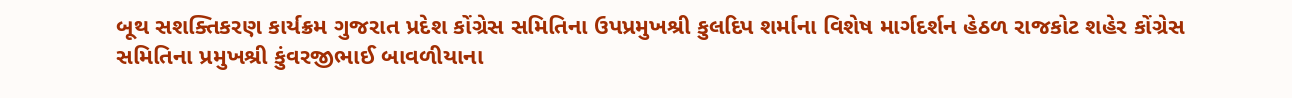બૂથ સશક્તિકરણ કાર્યક્રમ ગુજરાત પ્રદેશ કોંગ્રેસ સમિતિના ઉપપ્રમુખશ્રી કુલદિપ શર્માના વિશેષ માર્ગદર્શન હેઠળ રાજકોટ શહેર કોંગ્રેસ સમિતિના પ્રમુખશ્રી કુંવરજીભાઈ બાવળીયાના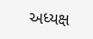અધ્યક્ષ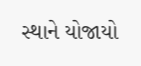સ્થાને યોજાયો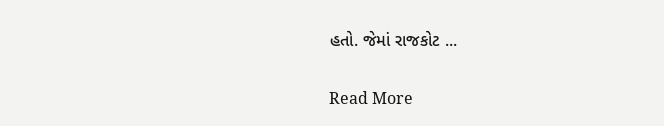હતો. જેમાં રાજકોટ ...

Read More